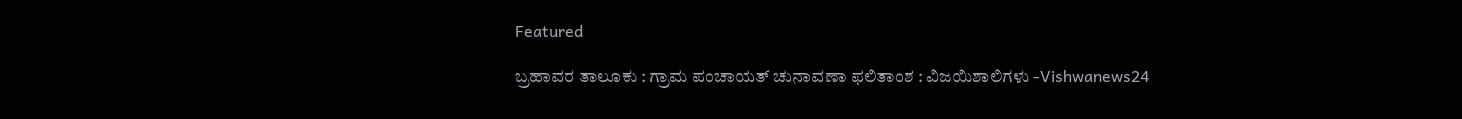Featured

ಬ್ರಹಾವರ ತಾಲೂಕು : ಗ್ರಾಮ ಪಂಚಾಯತ್ ಚುನಾವಣಾ ಫಲಿತಾಂಶ : ವಿಜಯಿಶಾಲಿಗಳು -Vishwanews24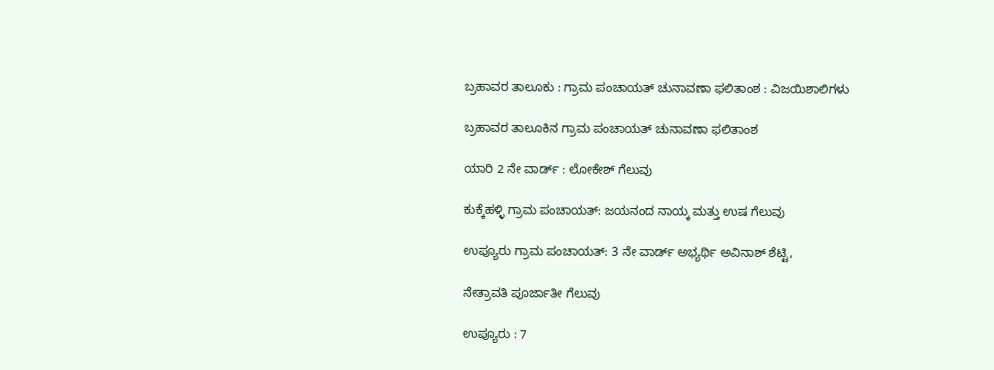ಬ್ರಹಾವರ ತಾಲೂಕು : ಗ್ರಾಮ ಪಂಚಾಯತ್ ಚುನಾವಣಾ ಫಲಿತಾಂಶ : ವಿಜಯಿಶಾಲಿಗಳು

ಬ್ರಹಾವರ ತಾಲೂಕಿನ ಗ್ರಾಮ ಪಂಚಾಯತ್ ಚುನಾವಣಾ ಫಲಿತಾಂಶ

ಯಾರಿ 2 ನೇ ವಾರ್ಡ್ : ಲೋಕೇಶ್‌ ಗೆಲುವು

ಕುಕ್ಕೆಹಳ್ಳಿ ಗ್ರಾಮ ಪಂಚಾಯತ್‌: ಜಯನಂದ ನಾಯ್ಕ ಮತ್ತು ಉಷ ಗೆಲುವು

ಉಪ್ಯೂರು ಗ್ರಾಮ ಪಂಚಾಯತ್‌: 3 ನೇ ವಾರ್ಡ್ ಅಭ್ಯರ್ಥಿ ಅವಿನಾಶ್ ಶೆಟ್ಟಿ,

ನೇತ್ರಾವತಿ ಪೂರ್ಜಾತೀ ಗೆಲುವು

ಉಪ್ಯೂರು : 7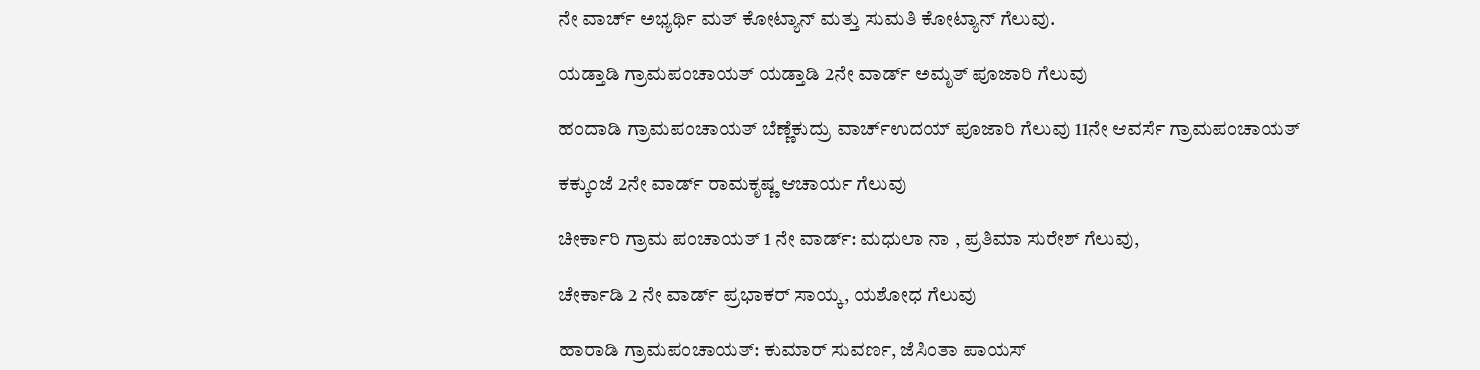ನೇ ವಾರ್ಚ್ ಅಭ್ಯರ್ಥಿ ಮತ್ ಕೋಟ್ಯಾನ್ ಮತ್ತು ಸುಮತಿ ಕೋಟ್ಯಾನ್ ಗೆಲುವು.

ಯಡ್ತಾಡಿ ಗ್ರಾಮಪಂಚಾಯತ್‌ ಯಡ್ತಾಡಿ 2ನೇ ವಾರ್ಡ್ ಅಮೃತ್ ಪೂಜಾರಿ ಗೆಲುವು

ಹಂದಾಡಿ ಗ್ರಾಮಪಂಚಾಯತ್ ಬೆಣ್ಣೆಕುದ್ರು ವಾರ್ಚ್‌ಉದಯ್ ಪೂಜಾರಿ ಗೆಲುವು 11ನೇ ಆವರ್ಸೆ ಗ್ರಾಮಪಂಚಾಯತ್

ಕಕ್ಕುಂಜೆ 2ನೇ ವಾರ್ಡ್ ರಾಮಕೃಷ್ಣ ಆಚಾರ್ಯ ಗೆಲುವು

ಚೀರ್ಕಾರಿ ಗ್ರಾಮ ಪಂಚಾಯತ್ 1 ನೇ ವಾರ್ಡ್: ಮಧುಲಾ ನಾ , ಪ್ರತಿಮಾ ಸುರೇಶ್ ಗೆಲುವು,

ಚೇರ್ಕಾಡಿ 2 ನೇ ವಾರ್ಡ್ ಪ್ರಭಾಕರ್ ಸಾಯ್ಕ, ಯಶೋಧ ಗೆಲುವು

ಹಾರಾಡಿ ಗ್ರಾಮಪಂಚಾಯತ್: ಕುಮಾರ್ ಸುವರ್ಣ, ಜೆಸಿಂತಾ ಪಾಯಸ್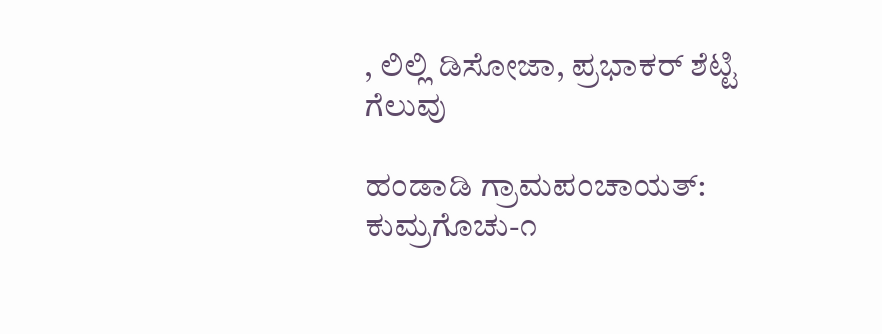, ಲಿಲ್ಲಿ ಡಿಸೋಜಾ, ಪ್ರಭಾಕರ್ ಶೆಟ್ಟಿ ಗೆಲುವು

ಹಂಡಾಡಿ ಗ್ರಾಮಪಂಚಾಯತ್: ಕುಮ್ರಗೊಚು-೧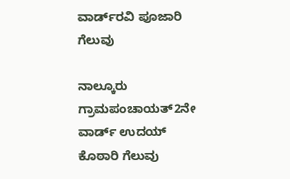ವಾರ್ಡ್‌ರವಿ ಪೂಜಾರಿ ಗೆಲುವು

ನಾಲ್ಕೂರು ಗ್ರಾಮಪಂಚಾಯತ್‌2ನೇ ವಾರ್ಡ್ ಉದಯ್ ಕೊಠಾರಿ ಗೆಲುವು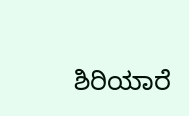ಶಿರಿಯಾರೆ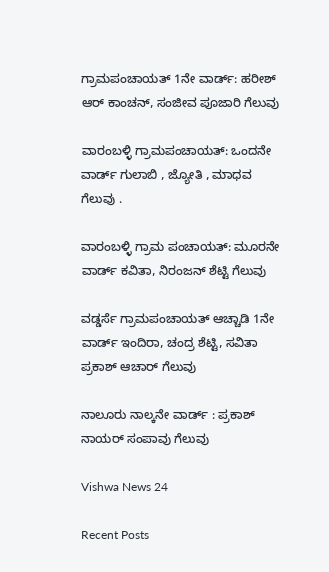ಗ್ರಾಮಪಂಚಾಯತ್ 1ನೇ ವಾರ್ಡ್: ಹರೀಶ್ ಆರ್ ಕಾಂಚನ್, ಸಂಜೀವ ಪೂಜಾರಿ ಗೆಲುವು

ವಾರಂಬಳ್ಳಿ ಗ್ರಾಮಪಂಚಾಯತ್: ಒಂದನೇ ವಾರ್ಡ್ ಗುಲಾಬಿ , ಜ್ಯೋತಿ , ಮಾಧವ ಗೆಲುವು .

ವಾರಂಬಳ್ಳಿ ಗ್ರಾಮ ಪಂಚಾಯತ್‌: ಮೂರನೇ ವಾರ್ಡ್ ಕವಿತಾ, ನಿರಂಜನ್ ಶೆಟ್ಟಿ ಗೆಲುವು

ವಡ್ಡರ್ಸೆ ಗ್ರಾಮಪಂಚಾಯತ್ ಆಚ್ಚಾಡಿ 1ನೇ ವಾರ್ಡ್ ಇಂದಿರಾ, ಚಂದ್ರ ಶೆಟ್ಟಿ, ಸವಿತಾ ಪ್ರಕಾಶ್ ಆಚಾರ್ ಗೆಲುವು

ನಾಲೂರು ನಾಲ್ಕನೇ ವಾರ್ಡ್ : ಪ್ರಕಾಶ್ ನಾಯರ್ ಸಂಪಾವು ಗೆಲುವು

Vishwa News 24

Recent Posts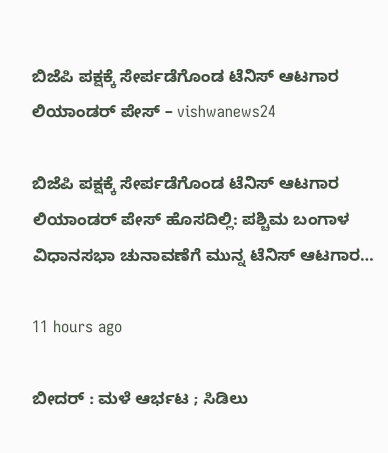ಬಿಜೆಪಿ ಪಕ್ಷಕ್ಕೆ ಸೇರ್ಪಡೆಗೊಂಡ ಟೆನಿಸ್ ಆಟಗಾರ ಲಿಯಾಂಡರ್ ಪೇಸ್ – vishwanews24

ಬಿಜೆಪಿ ಪಕ್ಷಕ್ಕೆ ಸೇರ್ಪಡೆಗೊಂಡ ಟೆನಿಸ್ ಆಟಗಾರ ಲಿಯಾಂಡರ್ ಪೇಸ್ ಹೊಸದಿಲ್ಲಿ: ಪಶ್ಚಿಮ ಬಂಗಾಳ ವಿಧಾನಸಭಾ ಚುನಾವಣೆಗೆ ಮುನ್ನ ಟೆನಿಸ್ ಆಟಗಾರ…

11 hours ago

ಬೀದರ್ : ಮಳೆ ಆರ್ಭಟ ; ಸಿಡಿಲು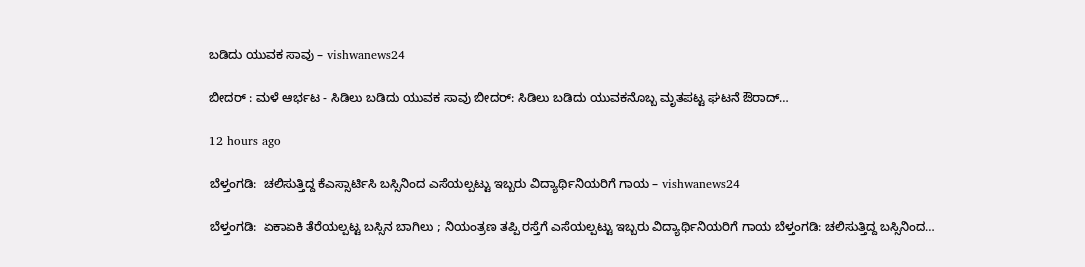ಬಡಿದು ಯುವಕ ಸಾವು – vishwanews24

ಬೀದರ್ : ಮಳೆ ಆರ್ಭಟ - ಸಿಡಿಲು ಬಡಿದು ಯುವಕ ಸಾವು ಬೀದರ್: ಸಿಡಿಲು ಬಡಿದು ಯುವಕನೊಬ್ಬ ಮೃತಪಟ್ಟ ಘಟನೆ ಔರಾದ್…

12 hours ago

ಬೆಳ್ತಂಗಡಿ:  ಚಲಿಸುತ್ತಿದ್ದ ಕೆಎಸ್ಸಾರ್ಟಿಸಿ ಬಸ್ಸಿನಿಂದ ಎಸೆಯಲ್ಪಟ್ಟು ಇಬ್ಬರು ವಿದ್ಯಾರ್ಥಿನಿಯರಿಗೆ ಗಾಯ – vishwanews24

ಬೆಳ್ತಂಗಡಿ:  ಏಕಾಏಕಿ ತೆರೆಯಲ್ಪಟ್ಟ ಬಸ್ಸಿನ ಬಾಗಿಲು ; ನಿಯಂತ್ರಣ ತಪ್ಪಿ ರಸ್ತೆಗೆ ಎಸೆಯಲ್ಪಟ್ಟು ಇಬ್ಬರು ವಿದ್ಯಾರ್ಥಿನಿಯರಿಗೆ ಗಾಯ ಬೆಳ್ತಂಗಡಿ: ಚಲಿಸುತ್ತಿದ್ದ ಬಸ್ಸಿನಿಂದ…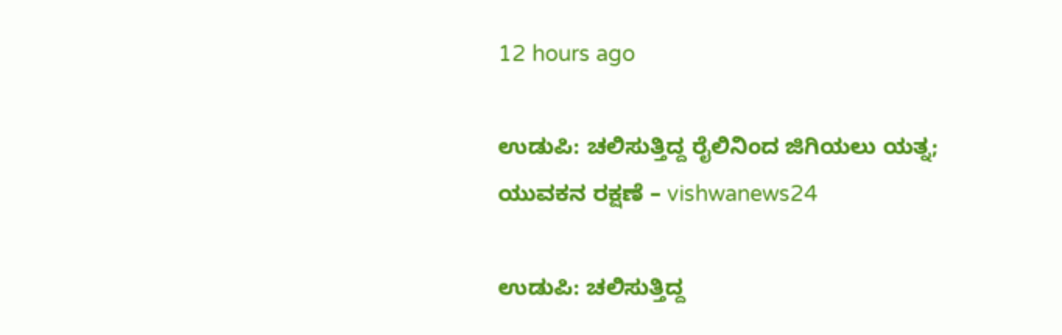12 hours ago

ಉಡುಪಿ: ಚಲಿಸುತ್ತಿದ್ದ ರೈಲಿನಿಂದ ಜಿಗಿಯಲು ಯತ್ನ; ಯುವಕನ ರಕ್ಷಣೆ – vishwanews24

ಉಡುಪಿ: ಚಲಿಸುತ್ತಿದ್ದ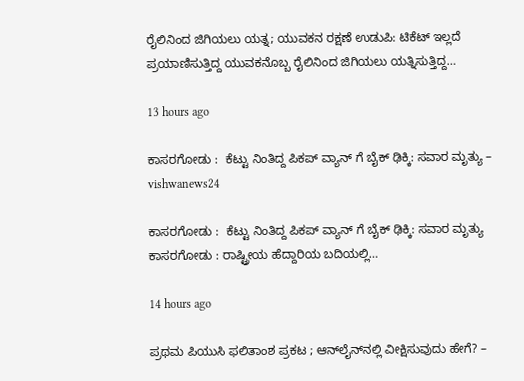ರೈಲಿನಿಂದ ಜಿಗಿಯಲು ಯತ್ನ; ಯುವಕನ ರಕ್ಷಣೆ ಉಡುಪಿ: ಟಿಕೆಟ್ ಇಲ್ಲದೆ ಪ್ರಯಾಣಿಸುತ್ತಿದ್ದ ಯುವಕನೊಬ್ಬ ರೈಲಿನಿಂದ ಜಿಗಿಯಲು ಯತ್ನಿಸುತ್ತಿದ್ದ…

13 hours ago

ಕಾಸರಗೋಡು :  ಕೆಟ್ಟು ನಿಂತಿದ್ದ ಪಿಕಪ್ ವ್ಯಾನ್ ಗೆ ಬೈಕ್ ಢಿಕ್ಕಿ: ಸವಾರ ಮೃತ್ಯು – vishwanews24

ಕಾಸರಗೋಡು :  ಕೆಟ್ಟು ನಿಂತಿದ್ದ ಪಿಕಪ್ ವ್ಯಾನ್ ಗೆ ಬೈಕ್ ಢಿಕ್ಕಿ: ಸವಾರ ಮೃತ್ಯು ಕಾಸರಗೋಡು : ರಾಷ್ಟ್ರೀಯ ಹೆದ್ದಾರಿಯ ಬದಿಯಲ್ಲಿ…

14 hours ago

ಪ್ರಥಮ ಪಿಯುಸಿ ಫಲಿತಾಂಶ ಪ್ರಕಟ ; ಆನ್‌ಲೈನ್‌ನಲ್ಲಿ ವೀಕ್ಷಿಸುವುದು ಹೇಗೆ? –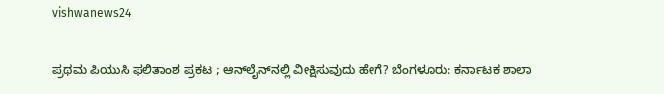vishwanews24

ಪ್ರಥಮ ಪಿಯುಸಿ ಫಲಿತಾಂಶ ಪ್ರಕಟ ; ಆನ್‌ಲೈನ್‌ನಲ್ಲಿ ವೀಕ್ಷಿಸುವುದು ಹೇಗೆ? ಬೆಂಗಳೂರು: ಕರ್ನಾಟಕ ಶಾಲಾ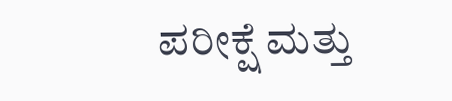ಪರೀಕ್ಷೆ ಮತ್ತು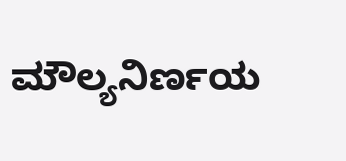ಮೌಲ್ಯನಿರ್ಣಯ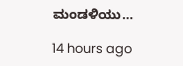ಮಂಡಳಿಯು…

14 hours ago